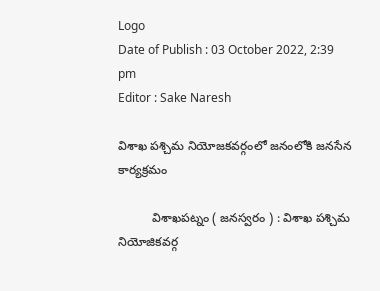Logo
Date of Publish : 03 October 2022, 2:39 pm
Editor : Sake Naresh

విశాఖ పశ్చిమ నియోజకవర్గంలో జనంలోకి జనసేన కార్యక్రమం

          విశాఖపట్నం ( జనస్వరం ) : విశాఖ పశ్చిమ నియోజికవర్గ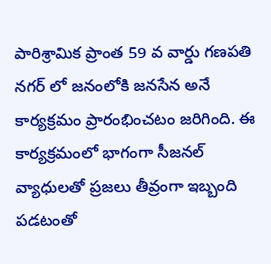పారిశ్రామిక ప్రాంత 59 వ వార్డు గణపతి నగర్ లో జనంలోకి జనసేన అనే కార్యక్రమం ప్రారంభించటం జరిగింది. ఈ కార్యక్రమంలో భాగంగా సీజనల్ వ్యాధులతో ప్రజలు తీవ్రంగా ఇబ్బంది పడటంతో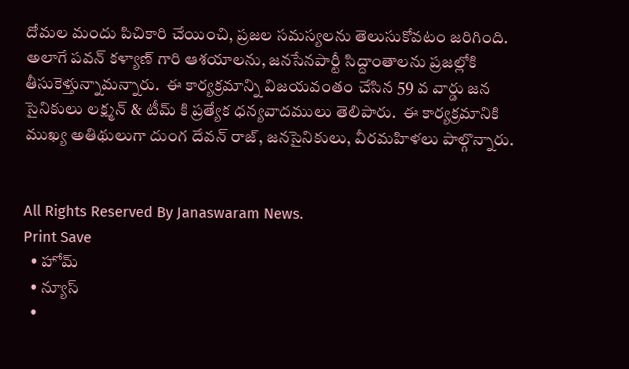దోమల మందు పిచికారి చేయించి, ప్రజల సమస్యలను తెలుసుకోవటం జరిగింది. అలాగే పవన్ కళ్యాణ్ గారి ఆశయాలను, జనసేనపార్టీ సిద్దాంతాలను ప్రజల్లోకి తీసుకెళ్తున్నామన్నారు.  ఈ కార్యక్రమాన్ని విజయవంతం చేసిన 59 వ వార్డు జన సైనికులు లక్ష్మన్ & టీమ్ కి ప్రత్యేక ధన్యవాదములు తెలిపారు.  ఈ కార్యక్రమానికి ముఖ్య అతిథులుగా దుంగ దేవన్ రాజ్, జనసైనికులు, వీరమహిళలు పాల్గొన్నారు.


All Rights Reserved By Janaswaram News.
Print Save
  • హోమ్
  • న్యూస్
  •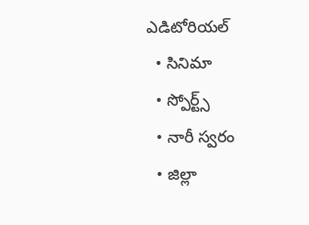ఎడిటోరియల్
  • సినిమా
  • స్పోర్ట్స్
  • నారీ స్వరం
  • జిల్లా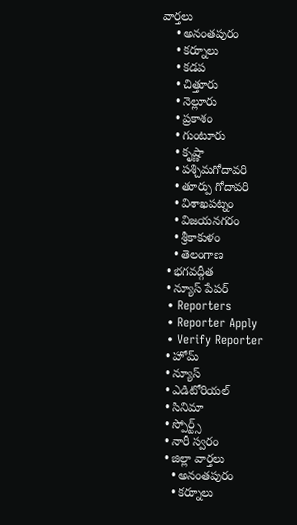వార్తలు
    • అనంతపురం
    • కర్నూలు
    • కడప
    • చిత్తూరు
    • నెల్లూరు
    • ప్రకాశం
    • గుంటూరు
    • కృష్ణా
    • పశ్చిమగోదావరి
    • తూర్పు గోదావరి
    • విశాఖపట్నం
    • విజయనగరం
    • శ్రీకాకుళం
    • తెలంగాణ
  • భగవద్గీత
  • న్యూస్ పేపర్
  • Reporters
  • Reporter Apply
  • Verify Reporter
  • హోమ్
  • న్యూస్
  • ఎడిటోరియల్
  • సినిమా
  • స్పోర్ట్స్
  • నారీ స్వరం
  • జిల్లా వార్తలు
    • అనంతపురం
    • కర్నూలు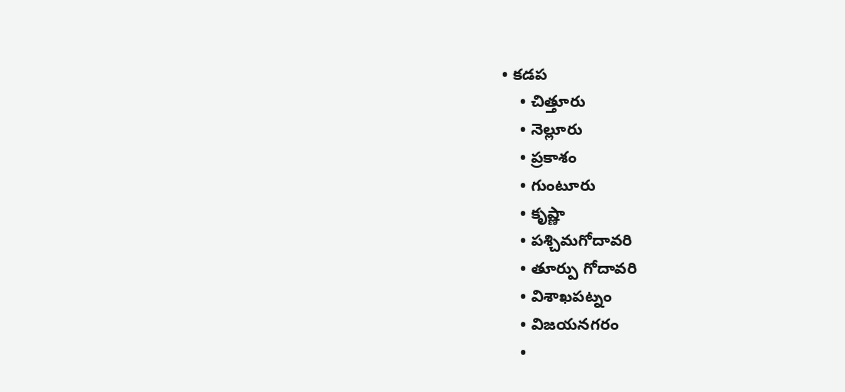• కడప
    • చిత్తూరు
    • నెల్లూరు
    • ప్రకాశం
    • గుంటూరు
    • కృష్ణా
    • పశ్చిమగోదావరి
    • తూర్పు గోదావరి
    • విశాఖపట్నం
    • విజయనగరం
    •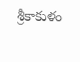శ్రీకాకుళం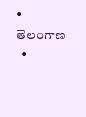• తెలంగాణ
  •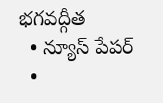భగవద్గీత
  • న్యూస్ పేపర్
  •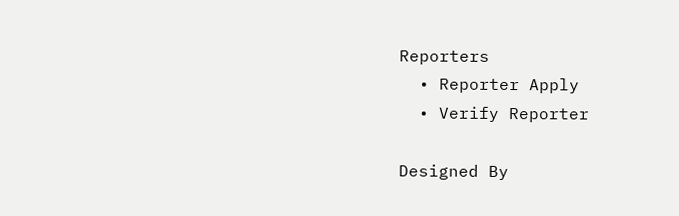Reporters
  • Reporter Apply
  • Verify Reporter

Designed By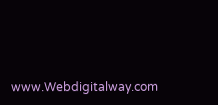www.Webdigitalway.com